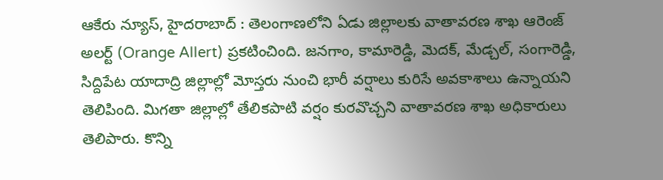ఆకేరు న్యూస్, హైదరాబాద్ : తెలంగాణలోని ఏడు జిల్లాలకు వాతావరణ శాఖ ఆరెంజ్ అలర్ట్ (Orange Allert) ప్రకటించింది. జనగాం, కామారెడ్డి, మెదక్, మేడ్చల్, సంగారెడ్డి, సిద్దిపేట యాదాద్రి జిల్లాల్లో మోస్తరు నుంచి భారీ వర్షాలు కురిసే అవకాశాలు ఉన్నాయని తెలిపింది. మిగతా జిల్లాల్లో తేలికపాటి వర్షం కురవొచ్చని వాతావరణ శాఖ అధికారులు తెలిపారు. కొన్ని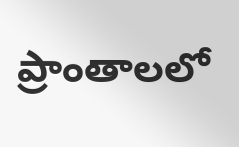ప్రాంతాలలో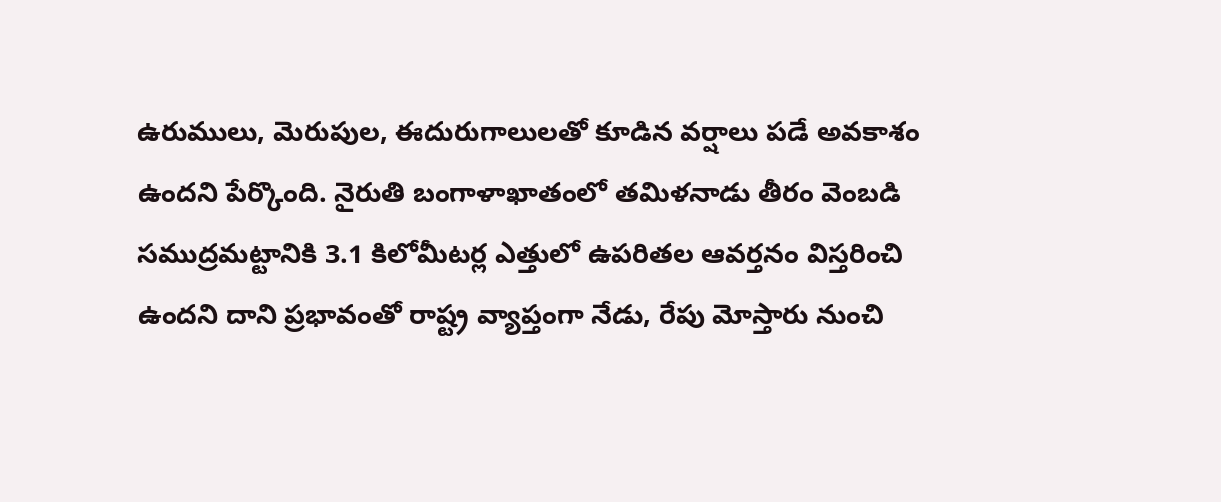ఉరుములు, మెరుపుల, ఈదురుగాలులతో కూడిన వర్షాలు పడే అవకాశం ఉందని పేర్కొంది. నైరుతి బంగాళాఖాతంలో తమిళనాడు తీరం వెంబడి సముద్రమట్టానికి 3.1 కిలోమీటర్ల ఎత్తులో ఉపరితల ఆవర్తనం విస్తరించి ఉందని దాని ప్రభావంతో రాష్ట్ర వ్యాప్తంగా నేడు, రేపు మోస్తారు నుంచి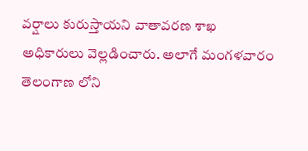వర్షాలు కురుస్తాయని వాతావరణ శాఖ అధికారులు వెల్లడించారు. అలాగే మంగళవారం తెలంగాణ లోని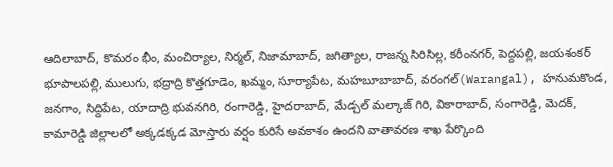ఆదిలాబాద్, కొమరం భీం, మంచిర్యాల, నిర్మల్, నిజామాబాద్, జగిత్యాల, రాజన్న సిరిసిల్ల, కరీంనగర్, పెద్దపల్లి, జయశంకర్ భూపాలపల్లి, ములుగు, భద్రాద్రి కొత్తగూడెం, ఖమ్మం, సూర్యాపేట, మహబూబాబాద్, వరంగల్(Warangal), హనుమకొండ, జనగాం, సిద్దిపేట, యాదాద్రి భువనగిరి, రంగారెడ్డి, హైదరాబాద్, మేడ్చల్ మల్కాజ్ గిరి, వికారాబాద్, సంగారెడ్డి, మెదక్, కామారెడ్డి జిల్లాలలో అక్కడక్కడ మోస్తారు వర్షం కురిసే అవకాశం ఉందని వాతావరణ శాఖ పేర్కొంది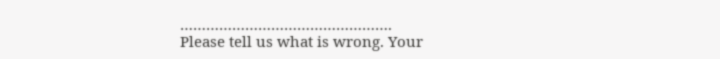………………………………………….
Please tell us what is wrong. Your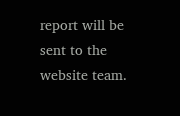report will be sent to the website team.